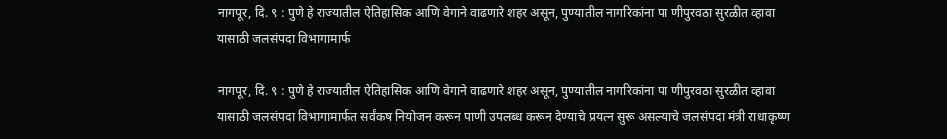नागपूर, दि. ९ : पुणे हे राज्यातील ऐतिहासिक आणि वेगाने वाढणारे शहर असून, पुण्यातील नागरिकांना पा णीपुरवठा सुरळीत व्हावा यासाठी जलसंपदा विभागामार्फ

नागपूर, दि. ९ : पुणे हे राज्यातील ऐतिहासिक आणि वेगाने वाढणारे शहर असून, पुण्यातील नागरिकांना पा णीपुरवठा सुरळीत व्हावा यासाठी जलसंपदा विभागामार्फत सर्वंकष नियोजन करून पाणी उपलब्ध करून देण्याचे प्रयत्न सुरू असल्याचे जलसंपदा मंत्री राधाकृष्ण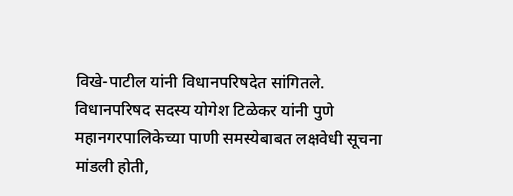विखे-पाटील यांनी विधानपरिषदेत सांगितले.
विधानपरिषद सदस्य योगेश टिळेकर यांनी पुणे महानगरपालिकेच्या पाणी समस्येबाबत लक्षवेधी सूचना मांडली होती,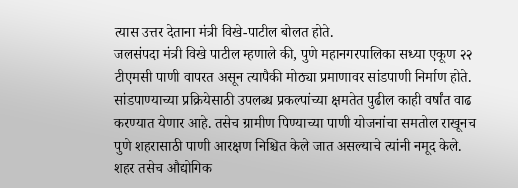त्यास उत्तर देताना मंत्री विखे-पाटील बोलत होते.
जलसंपदा मंत्री विखे पाटील म्हणाले की, पुणे महानगरपालिका सध्या एकूण २२ टीएमसी पाणी वापरत असून त्यापैकी मोठ्या प्रमाणावर सांडपाणी निर्माण होते. सांडपाण्याच्या प्रक्रियेसाठी उपलब्ध प्रकल्पांच्या क्षमतेत पुढील काही वर्षांत वाढ करण्यात येणार आहे. तसेच ग्रामीण पिण्याच्या पाणी योजनांचा समतोल राखूनच पुणे शहरासाठी पाणी आरक्षण निश्चित केले जात असल्याचे त्यांनी नमूद केले.
शहर तसेच औद्योगिक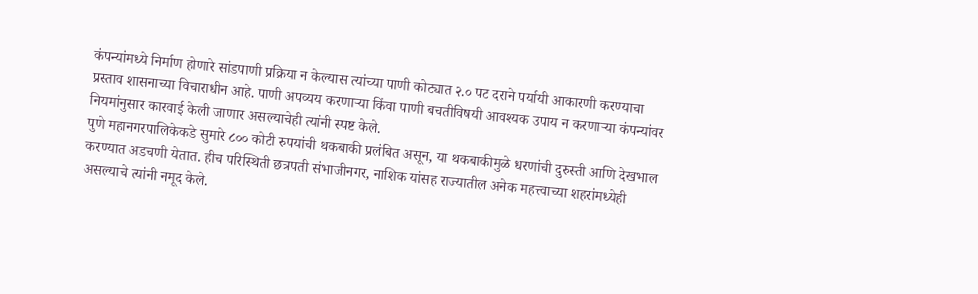कंपन्यांमध्ये निर्माण होणारे सांडपाणी प्रक्रिया न केल्यास त्यांच्या पाणी कोट्यात २.० पट दराने पर्यायी आकारणी करण्याचा प्रस्ताव शासनाच्या विचाराधीन आहे. पाणी अपव्यय करणाऱ्या किंवा पाणी बचतीविषयी आवश्यक उपाय न करणाऱ्या कंपन्यांवर नियमांनुसार कारवाई केली जाणार असल्याचेही त्यांनी स्पष्ट केले.
पुणे महानगरपालिकेकडे सुमारे ८०० कोटी रुपयांची थकबाकी प्रलंबित असून, या थकबाकीमुळे धरणांची दुरुस्ती आणि देखभाल करण्यात अडचणी येतात. हीच परिस्थिती छत्रपती संभाजीनगर, नाशिक यांसह राज्यातील अनेक महत्त्वाच्या शहरांमध्येही असल्याचे त्यांनी नमूद केले.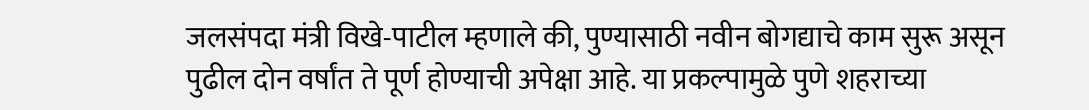जलसंपदा मंत्री विखे-पाटील म्हणाले की, पुण्यासाठी नवीन बोगद्याचे काम सुरू असून पुढील दोन वर्षांत ते पूर्ण होण्याची अपेक्षा आहे. या प्रकल्पामुळे पुणे शहराच्या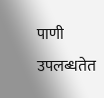पाणी उपलब्धतेत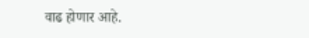वाढ होणार आहे.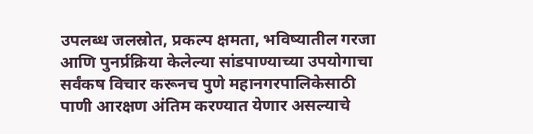उपलब्ध जलस्रोत, प्रकल्प क्षमता, भविष्यातील गरजा आणि पुनर्प्रक्रिया केलेल्या सांडपाण्याच्या उपयोगाचा सर्वंकष विचार करूनच पुणे महानगरपालिकेसाठी पाणी आरक्षण अंतिम करण्यात येणार असल्याचे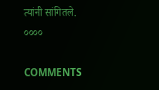त्यांनी सांगितले.
००००

COMMENTS